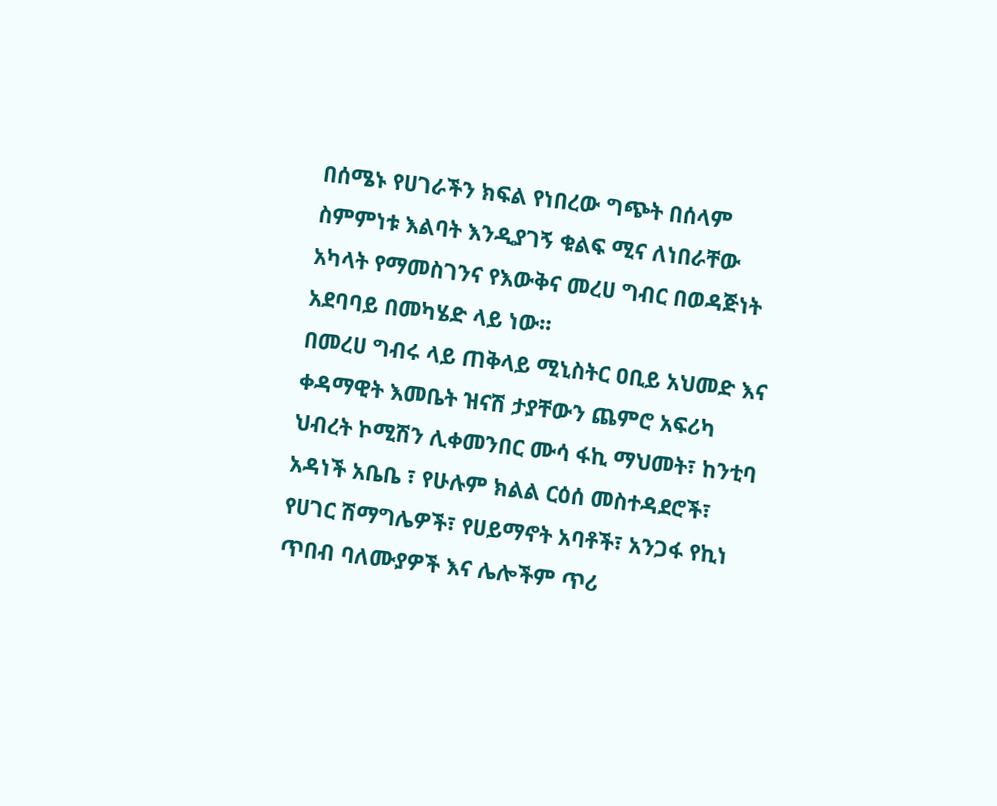በሰሜኑ የሀገራችን ክፍል የነበረው ግጭት በሰላም ስምምነቱ እልባት እንዲያገኝ ቁልፍ ሚና ለነበራቸው አካላት የማመስገንና የእውቅና መረሀ ግብር በወዳጅነት አደባባይ በመካሄድ ላይ ነው።
በመረሀ ግብሩ ላይ ጠቅላይ ሚኒስትር ዐቢይ አህመድ እና ቀዳማዊት እመቤት ዝናሽ ታያቸውን ጨምሮ አፍሪካ ህብረት ኮሚሽን ሊቀመንበር ሙሳ ፋኪ ማህመት፣ ከንቲባ አዳነች አቤቤ ፣ የሁሉም ክልል ርዕሰ መስተዳደሮች፣ የሀገር ሽማግሌዎች፣ የሀይማኖት አባቶች፣ አንጋፋ የኪነ ጥበብ ባለሙያዎች እና ሌሎችም ጥሪ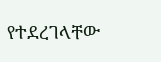የተደረገላቸው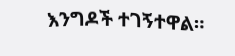እንግዶች ተገኝተዋል።